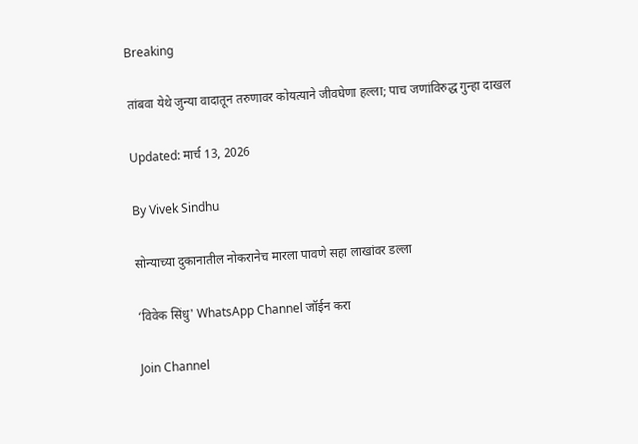Breaking

तांबवा येथे जुन्या वादातून तरुणावर कोयत्याने जीवघेणा हल्ला; पाच जणांविरुद्ध गुन्हा दाखल

Updated: मार्च 13, 2026

By Vivek Sindhu

सोन्याच्या दुकानातील नोकरानेच मारला पावणे सहा लाखांवर डल्ला

‘विवेक सिंधु' WhatsApp Channel जॉईन करा

Join Channel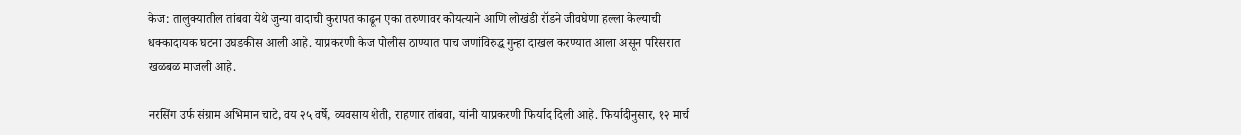केज: तालुक्यातील तांबवा येथे जुन्या वादाची कुरापत काढून एका तरुणावर कोयत्याने आणि लोखंडी रॉडने जीवघेणा हल्ला केल्याची धक्कादायक घटना उघडकीस आली आहे. याप्रकरणी केज पोलीस ठाण्यात पाच जणांविरुद्ध गुन्हा दाखल करण्यात आला असून परिसरात खळबळ माजली आहे.

नरसिंग उर्फ संग्राम अभिमान चाटे, वय २५ वर्षे, व्यवसाय शेती, राहणार तांबवा, यांनी याप्रकरणी फिर्याद दिली आहे. फिर्यादीनुसार, १२ मार्च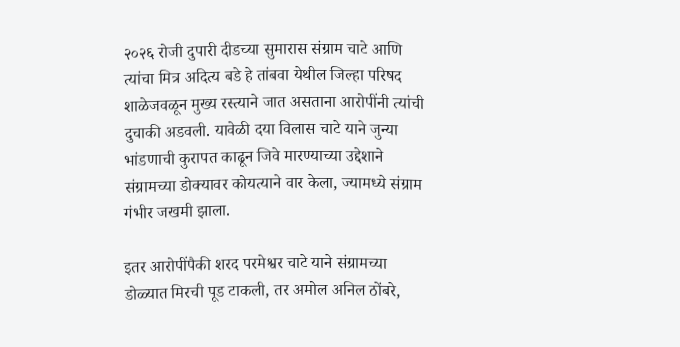२०२६ रोजी दुपारी दीडच्या सुमारास संग्राम चाटे आणि त्यांचा मित्र अदित्य बडे हे तांबवा येथील जिल्हा परिषद शाळेजवळून मुख्य रस्त्याने जात असताना आरोपींनी त्यांची दुचाकी अडवली. यावेळी दया विलास चाटे याने जुन्या भांडणाची कुरापत काढून जिवे मारण्याच्या उद्देशाने संग्रामच्या डोक्यावर कोयत्याने वार केला, ज्यामध्ये संग्राम गंभीर जखमी झाला.

इतर आरोपींपैकी शरद परमेश्वर चाटे याने संग्रामच्या डोळ्यात मिरची पूड टाकली, तर अमोल अनिल ठोंबरे,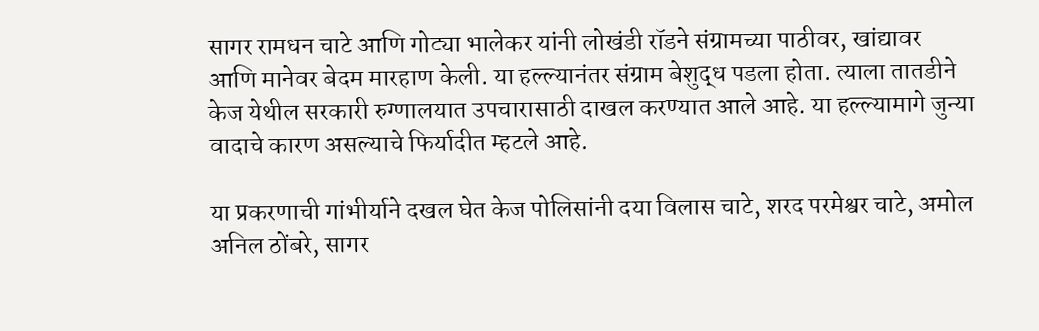सागर रामधन चाटे आणि गोट्या भालेकर यांनी लोखंडी रॉडने संग्रामच्या पाठीवर, खांद्यावर आणि मानेवर बेदम मारहाण केली. या हल्ल्यानंतर संग्राम बेशुद्ध पडला होता. त्याला तातडीने केज येथील सरकारी रुग्णालयात उपचारासाठी दाखल करण्यात आले आहे. या हल्ल्यामागे जुन्या वादाचे कारण असल्याचे फिर्यादीत म्हटले आहे.

या प्रकरणाची गांभीर्याने दखल घेत केज पोलिसांनी दया विलास चाटे, शरद परमेश्वर चाटे, अमोल अनिल ठोंबरे, सागर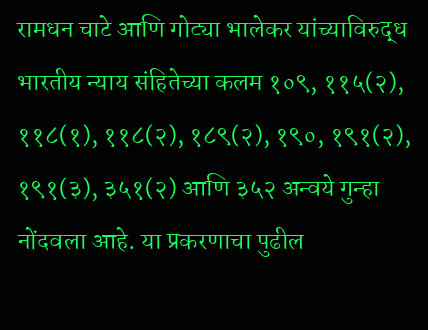रामधन चाटे आणि गोट्या भालेकर यांच्याविरुद्ध भारतीय न्याय संहितेच्या कलम १०९, ११५(२), ११८(१), ११८(२), १८९(२), १९०, १९१(२), १९१(३), ३५१(२) आणि ३५२ अन्वये गुन्हा नोंदवला आहे. या प्रकरणाचा पुढील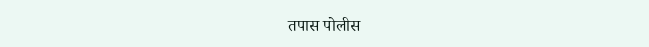तपास पोलीस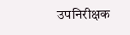उपनिरीक्षक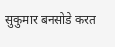सुकुमार बनसोडे करत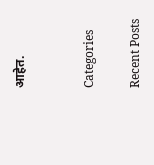आहेत.


Categories

Recent Posts